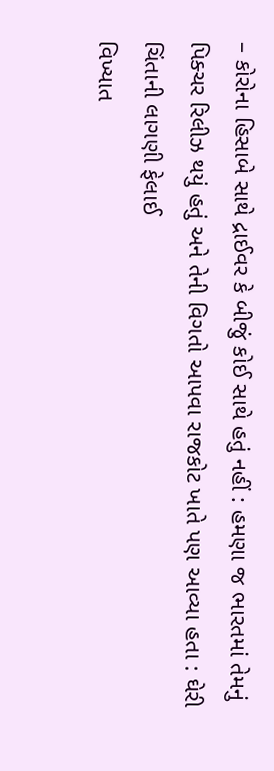– કોરોના હિસાબે સાથે દ્રાઈવર કે બીજું કોઈ સાથે હતું નહીં : હમણા જ ભારતમાં તેમનું પિક્ચર રિલીઝ થયું હતું અને તેની વિગતો આપવા રાજકોટ ખાતે પણ આવ્યા હતા : ઘેરી ચિંતાની લાગણી ફેલાઈ
વિખ્યાત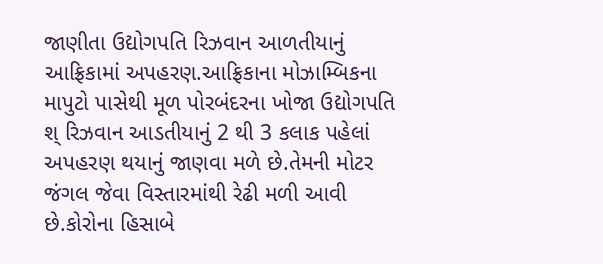જાણીતા ઉદ્યોગપતિ રિઝવાન આળતીયાનું આફ્રિકામાં અપહરણ.આફ્રિકાના મોઝામ્બિકના માપુટો પાસેથી મૂળ પોરબંદરના ખોજા ઉદ્યોગપતિ શ્ રિઝવાન આડતીયાનું 2 થી 3 કલાક પહેલાં અપહરણ થયાનું જાણવા મળે છે.તેમની મોટર જંગલ જેવા વિસ્તારમાંથી રેઢી મળી આવી છે.કોરોના હિસાબે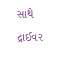સાથે દ્રાઈવર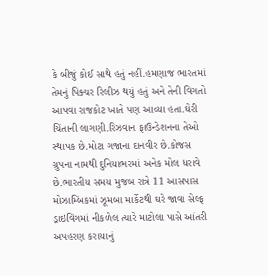કે બીજું કોઈ સાથે હતું નહીં.હમણાજ ભારતમાં તેમનું પિક્ચર રિલીઝ થયું હતું અને તેની વિગતો આપવા રાજકોટ ખાતે પણ આવ્યા હતા.ઘેરી ચિંતાની લાગણી.રિઝવાન ફાઉન્ડેશનના તેઓ સ્થાપક છે.મોટા ગજાના દાનવીર છે.કોજસ ગ્રુપના નામથી દુનિયાભરમાં અનેક મોલ ધરાવે છે.ભારતીય સમય મુજબ રાત્રે 11 આસપાસ મોઝામ્બિંકમાં ઝૂમબા માર્કેટથી ઘરે જાવા સેલ્ફ ડ્રાઇવિંગમાં નીકળેલ ત્યારે માટોલા પાસે આંતરી અપહરણ કરાયાનું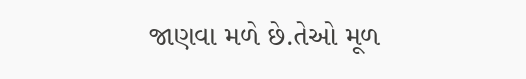જાણવા મળે છે.તેઓ મૂળ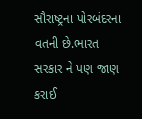સૌરાષ્ટ્રના પોરબંદરના વતની છે.ભારત સરકાર ને પણ જાણ કરાઈ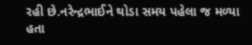રહી છે.નરેન્દ્રભાઈને થોડા સમય પહેલા જ મળ્યા હતા